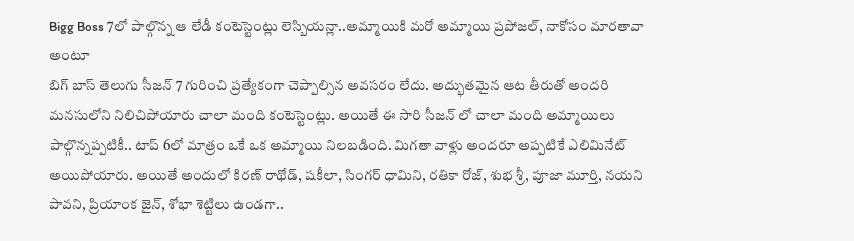Bigg Boss 7లో పాల్గొన్న ఆ లేడీ కంటెస్టెంట్లు లెస్బియన్లా..అమ్మాయికి మరో అమ్మాయి ప్రపోజల్, నాకోసం మారతావా అంటూ
బిగ్ బాస్ తెలుగు సీజన్ 7 గురించి ప్రత్యేకంగా చెప్పాల్సిన అవసరం లేదు. అద్భుతమైన ఆట తీరుతో అందరి మనసులోని నిలిచిపోయారు చాలా మంది కంటెస్టెంట్లు. అయితే ఈ సారి సీజన్ లో చాలా మంది అమ్మాయిలు పాల్గొన్నప్పటికీ.. టాప్ 6లో మాత్రం ఒకే ఒక అమ్మాయి నిలబడింది. మిగతా వాళ్లు అందరూ అప్పటికే ఎలిమినేట్ అయిపోయారు. అయితే అందులో కిరణ్ రాథోడ్, షకీలా, సింగర్ ధామిని, రతికా రోజ్, శుభ శ్రీ, పూజా మూర్తి, నయని పావని, ప్రియాంక జైన్, శోభా శెట్టిలు ఉండగా..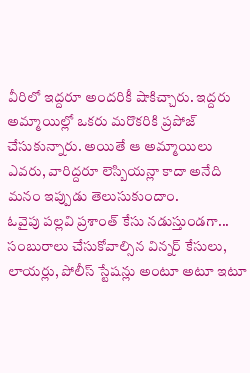వీరిలో ఇద్దరూ అందరికీ షాకిచ్చారు. ఇద్దరు అమ్మాయిల్లో ఒకరు మరొకరికి ప్రపోజ్ చేసుకున్నారు. అయితే ఆ అమ్మాయిలు ఎవరు, వారిద్దరూ లెస్బియన్లా కాదా అనేది మనం ఇప్పుడు తెలుసుకుందాం.
ఓవైపు పల్లవి ప్రశాంత్ కేసు నడుస్తుండగా... సంబురాలు చేసుకోవాల్సిన విన్నర్ కేసులు, లాయర్లు, పోలీస్ స్టేషన్లు అంటూ అటూ ఇటూ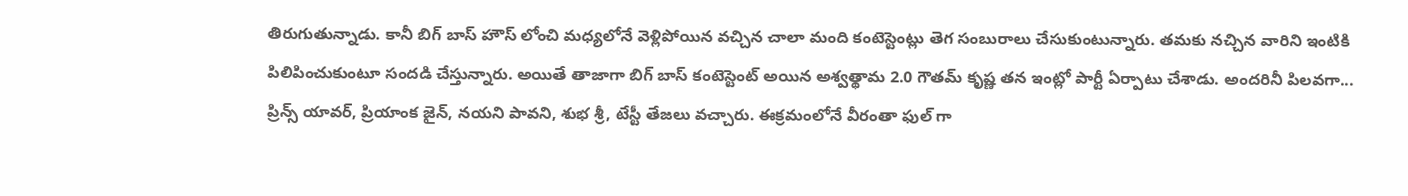తిరుగుతున్నాడు. కానీ బిగ్ బాస్ హౌస్ లోంచి మధ్యలోనే వెళ్లిపోయిన వచ్చిన చాలా మంది కంటెస్టెంట్లు తెగ సంబురాలు చేసుకుంటున్నారు. తమకు నచ్చిన వారిని ఇంటికి పిలిపించుకుంటూ సందడి చేస్తున్నారు. అయితే తాజాగా బిగ్ బాస్ కంటెస్టెంట్ అయిన అశ్వత్థామ 2.0 గౌతమ్ కృష్ణ తన ఇంట్లో పార్టీ ఏర్పాటు చేశాడు. అందరినీ పిలవగా... ప్రిన్స్ యావర్, ప్రియాంక జైన్, నయని పావని, శుభ శ్రీ, టేస్టీ తేజలు వచ్చారు. ఈక్రమంలోనే వీరంతా ఫుల్ గా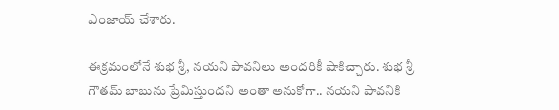ఎంజాయ్ చేశారు.

ఈక్రమంలోనే శుభ శ్రీ, నయని పావనిలు అందరికీ షాకిచ్చారు. శుభ శ్రీ గౌతమ్ బాబును ప్రేమిస్తుందని అంతా అనుకోగా.. నయని పావనికి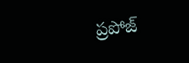ప్రపోజ్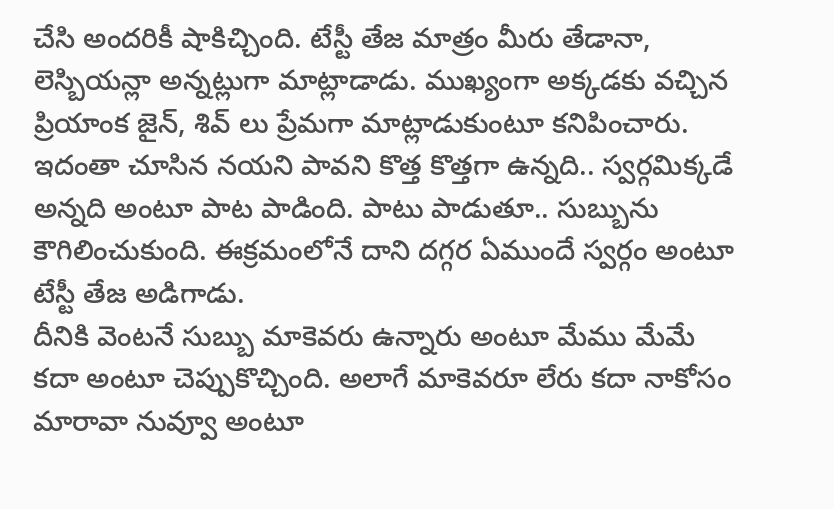చేసి అందరికీ షాకిచ్చింది. టేస్టీ తేజ మాత్రం మీరు తేడానా, లెస్బియన్లా అన్నట్లుగా మాట్లాడాడు. ముఖ్యంగా అక్కడకు వచ్చిన ప్రియాంక జైన్, శివ్ లు ప్రేమగా మాట్లాడుకుంటూ కనిపించారు. ఇదంతా చూసిన నయని పావని కొత్త కొత్తగా ఉన్నది.. స్వర్గమిక్కడే అన్నది అంటూ పాట పాడింది. పాటు పాడుతూ.. సుబ్బును కౌగిలించుకుంది. ఈక్రమంలోనే దాని దగ్గర ఏముందే స్వర్గం అంటూ టేస్టీ తేజ అడిగాడు.
దీనికి వెంటనే సుబ్బు మాకెవరు ఉన్నారు అంటూ మేము మేమే కదా అంటూ చెప్పుకొచ్చింది. అలాగే మాకెవరూ లేరు కదా నాకోసం మారావా నువ్వూ అంటూ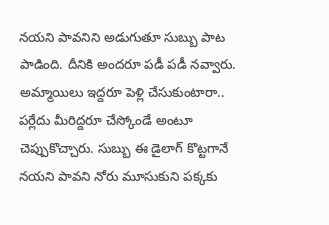నయని పావనిని అడుగుతూ సుబ్బు పాట పాడింది. దీనికి అందరూ పడీ పడీ నవ్వారు. అమ్మాయిలు ఇద్దరూ పెళ్లి చేసుకుంటారా.. పర్లేదు మీరిద్దరూ చేస్కోండే అంటూ చెప్పుకొచ్చారు. సుబ్బు ఈ డైలాగ్ కొట్టగానే నయని పావని నోరు మూసుకుని పక్కకు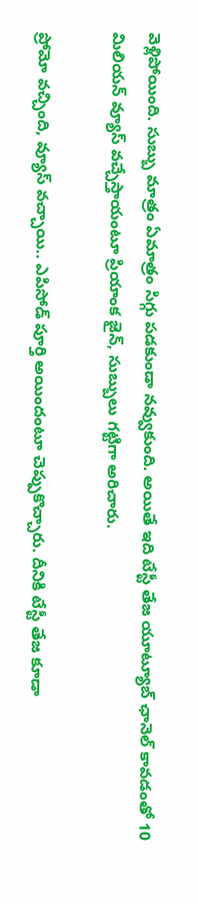వెళ్లిపోయింది. సుబ్బు మాత్రం ఏమాత్రం సిగ్గు పడకుండా నవ్వుకుంది. అయితే ఇది టేస్టీ తేజ యూట్యూబ్ ఛానెల్ కావడంతో 10 మిలియన్ వ్యూస్ వచ్చేస్తాయంటూ ప్రియాంక జైన్, సుబ్బులు గట్టిగా అరిచారు.

ప్రోమో వచ్చింది, వ్యూస్ వచ్చాయి.. ఎపిసోడ్ పూర్తి అయిందంటూ చెప్పుకొచ్చారు. దీనికి టేస్టీ తేజ కూడా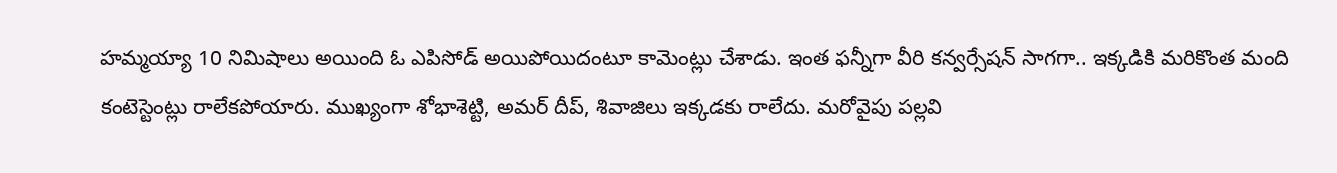హమ్మయ్యా 10 నిమిషాలు అయింది ఓ ఎపిసోడ్ అయిపోయిదంటూ కామెంట్లు చేశాడు. ఇంత ఫన్నీగా వీరి కన్వర్సేషన్ సాగగా.. ఇక్కడికి మరికొంత మంది కంటెస్టెంట్లు రాలేకపోయారు. ముఖ్యంగా శోభాశెట్టి, అమర్ దీప్, శివాజిలు ఇక్కడకు రాలేదు. మరోవైపు పల్లవి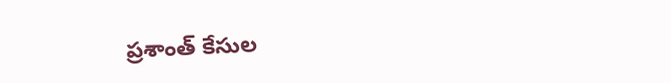ప్రశాంత్ కేసుల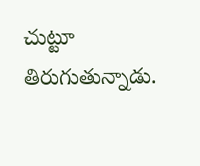చుట్టూ తిరుగుతున్నాడు.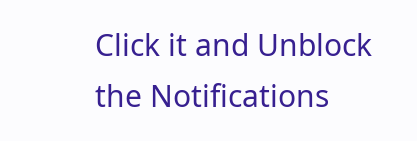Click it and Unblock the Notifications